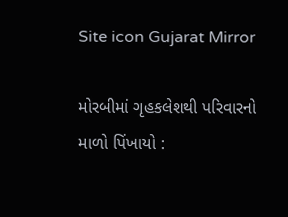Site icon Gujarat Mirror

મોરબીમાં ગૃહકલેશથી પરિવારનો માળો પિંખાયો :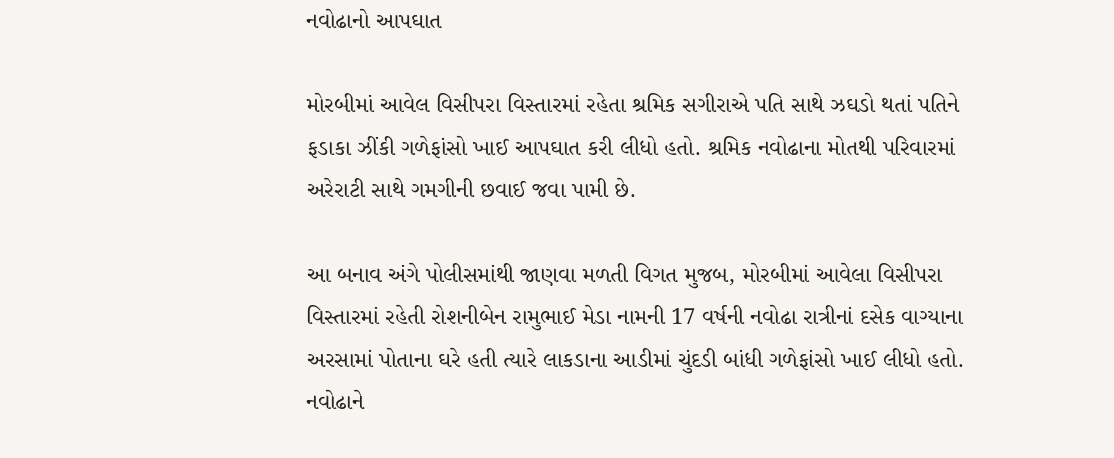નવોઢાનો આપઘાત

મોરબીમાં આવેલ વિસીપરા વિસ્તારમાં રહેતા શ્રમિક સગીરાએ પતિ સાથે ઝઘડો થતાં પતિને ફડાકા ઝીંકી ગળેફાંસો ખાઈ આપઘાત કરી લીધો હતો. શ્રમિક નવોઢાના મોતથી પરિવારમાં અરેરાટી સાથે ગમગીની છવાઈ જવા પામી છે.

આ બનાવ અંગે પોલીસમાંથી જાણવા મળતી વિગત મુજબ, મોરબીમાં આવેલા વિસીપરા વિસ્તારમાં રહેતી રોશનીબેન રામુભાઈ મેડા નામની 17 વર્ષની નવોઢા રાત્રીનાં દસેક વાગ્યાના અરસામાં પોતાના ઘરે હતી ત્યારે લાકડાના આડીમાં ચુંદડી બાંધી ગળેફાંસો ખાઈ લીધો હતો. નવોઢાને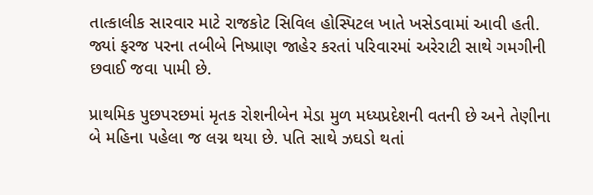તાત્કાલીક સારવાર માટે રાજકોટ સિવિલ હોસ્પિટલ ખાતે ખસેડવામાં આવી હતી. જ્યાં ફરજ પરના તબીબે નિષ્પ્રાણ જાહેર કરતાં પરિવારમાં અરેરાટી સાથે ગમગીની છવાઈ જવા પામી છે.

પ્રાથમિક પુછપરછમાં મૃતક રોશનીબેન મેડા મુળ મધ્યપ્રદેશની વતની છે અને તેણીના બે મહિના પહેલા જ લગ્ન થયા છે. પતિ સાથે ઝઘડો થતાં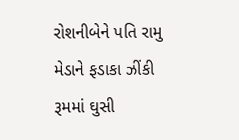રોશનીબેને પતિ રામુ મેડાને ફડાકા ઝીંકી રૂમમાં ઘુસી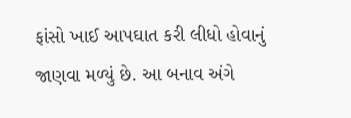ફાંસો ખાઈ આપઘાત કરી લીધો હોવાનું જાણવા મળ્યું છે. આ બનાવ અંગે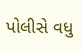પોલીસે વધુ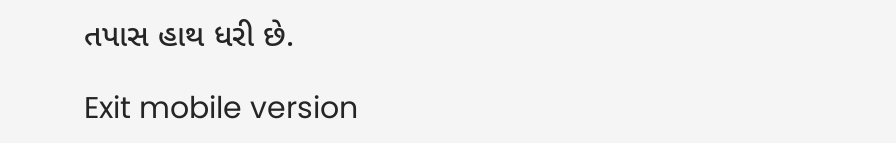તપાસ હાથ ધરી છે.

Exit mobile version